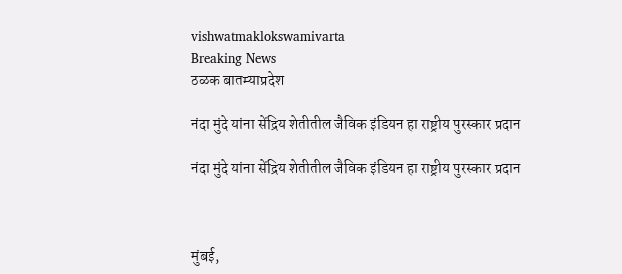vishwatmaklokswamivarta
Breaking News
ठळक बातम्याप्रदेश

नंदा मुंदे यांना सेंद्रिय शेतीतील जैविक इंडियन हा राष्ट्रीय पुरस्कार प्रदान

नंदा मुंदे यांना सेंद्रिय शेतीतील जैविक इंडियन हा राष्ट्रीय पुरस्कार प्रदान



मुंबई,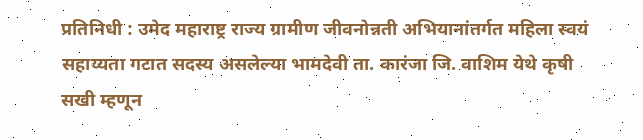प्रतिनिधी : उमेद महाराष्ट्र राज्य ग्रामीण जीवनोन्नती अभियानांतर्गत महिला स्वयं सहाय्यता गटात सदस्य असलेल्या भामदेवी ता. कारंजा जि. वाशिम येथे कृषी सखी म्हणून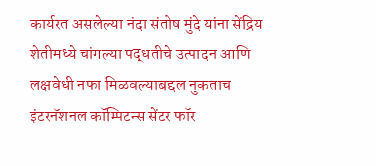कार्यरत असलेल्या नंदा संतोष मुंदे यांना सेंद्रिय शेतीमध्ये चांगल्या पद्धतीचे उत्पादन आणि लक्षवेधी नफा मिळवल्याबद्दल नुकताच इंटरनॅशनल कॉम्पिटन्स सेंटर फॉर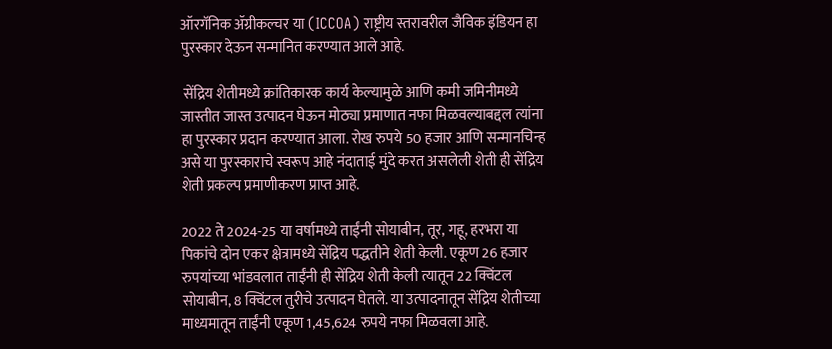ऑरगॅनिक ॲग्रीकल्चर या (ICCOA) राष्ट्रीय स्तरावरील जैविक इंडियन हा पुरस्कार देऊन सन्मानित करण्यात आले आहे.

 सेंद्रिय शेतीमध्ये क्रांतिकारक कार्य केल्यामुळे आणि कमी जमिनीमध्ये जास्तीत जास्त उत्पादन घेऊन मोठ्या प्रमाणात नफा मिळवल्याबद्दल त्यांना हा पुरस्कार प्रदान करण्यात आला. रोख रुपये 50 हजार आणि सन्मानचिन्ह असे या पुरस्काराचे स्वरूप आहे नंदाताई मुंदे करत असलेली शेती ही सेंद्रिय शेती प्रकल्प प्रमाणीकरण प्राप्त आहे.

2022 ते 2024-25 या वर्षामध्ये ताईंनी सोयाबीन, तूर, गहू, हरभरा या पिकांचे दोन एकर क्षेत्रामध्ये सेंद्रिय पद्धतीने शेती केली. एकूण 26 हजार रुपयांच्या भांडवलात ताईंनी ही सेंद्रिय शेती केली त्यातून 22 क्विंटल सोयाबीन, 8 क्विंटल तुरीचे उत्पादन घेतले. या उत्पादनातून सेंद्रिय शेतीच्या माध्यमातून ताईंनी एकूण 1,45,624 रुपये नफा मिळवला आहे.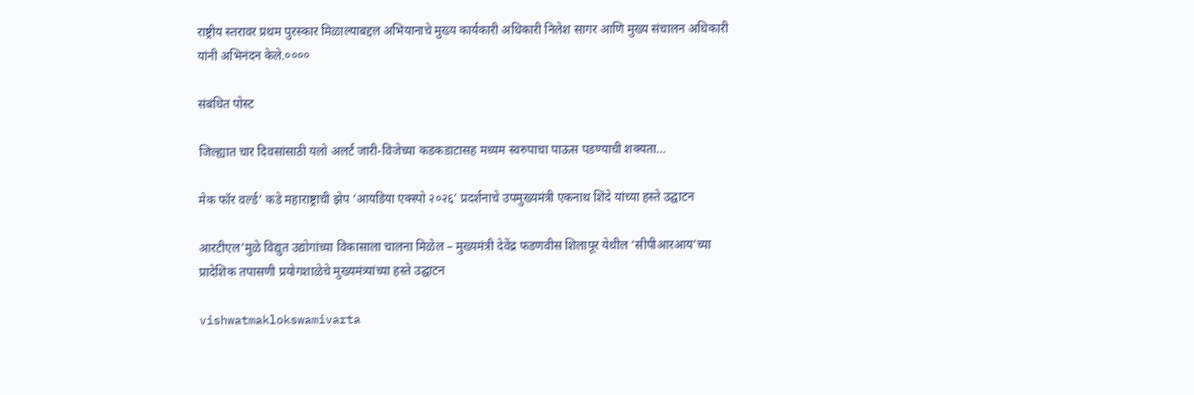राष्ट्रीय स्तरावर प्रथम पुरस्कार मिळाल्याबद्दल अभियानाचे मुख्य कार्यकारी अधिकारी निलेश सागर आणि मुख्य संचालन अधिकारी यांनी अभिनंदन केले.००००

संबंधित पोस्ट

जिल्ह्यात चार दिवसांसाठी यलो अलर्ट जारी-विजेच्या कडकडाटासह मध्यम स्वरुपाचा पाऊस पडण्याची शक्यता…

मेक फॉर वर्ल्ड’ कडे महाराष्ट्राची झेप ‘आयडिया एक्स्पो २०२६’ प्रदर्शनाचे उपमुख्यमंत्री एकनाथ शिंदे यांच्या हस्ते उद्घाटन

आरटीएल’मुळे विद्युत उद्योगांच्या विकासाला चालना मिळेल – मुख्यमंत्री देवेंद्र फडणवीस शिलापूर येथील ‘सीपीआरआय’च्या प्रादेशिक तपासणी प्रयोगशाळेचे मुख्यमंत्र्यांच्या हस्ते उद्घाटन

vishwatmaklokswamivarta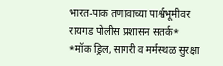भारत-पाक तणावाच्या पार्श्वभूमीवर रायगड पोलीस प्रशासन सतर्क* *मॉक ड्रिल, सागरी व मर्मस्थळ सुरक्षा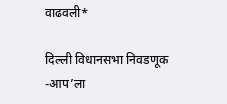वाढवली*

दिल्ली विधानसभा निवडणूक -आप’ला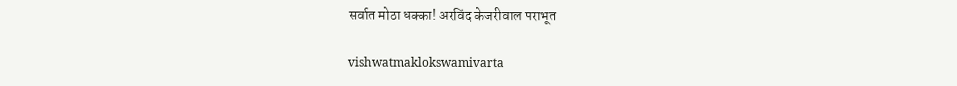सर्वात मोठा धक्का! अरविंद केजरीवाल पराभूत

vishwatmaklokswamivarta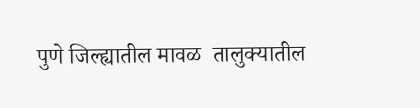पुणे जिल्ह्यातील मावळ  तालुक्यातील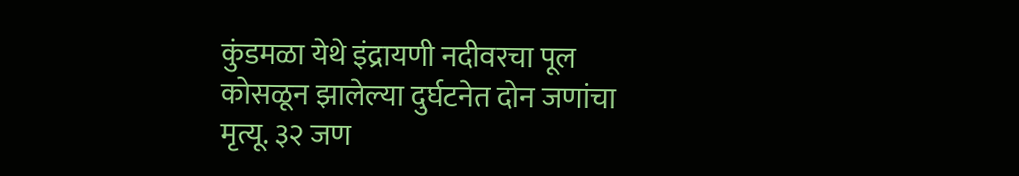कुंडमळा येथे इंद्रायणी नदीवरचा पूल कोसळून झालेल्या दुर्घटनेत दोन जणांचा मृत्यू. ३२ जण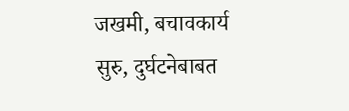जखमी, बचावकार्य सुरु, दुर्घटनेबाबत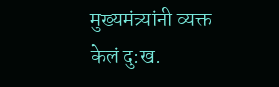मुख्यमंत्र्यांनी व्यक्त केलं दु:ख.